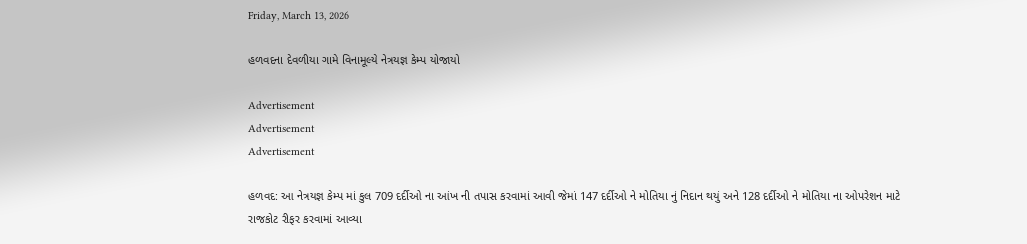Friday, March 13, 2026

હળવદના દેવળીયા ગામે વિનામૂલ્યે નેત્રયજ્ઞ કેમ્પ યોજાયો

Advertisement
Advertisement
Advertisement

હળવદ: આ નેત્રયજ્ઞ કેમ્પ માં કુલ 709 દર્દીઓ ના આંખ ની તપાસ કરવામાં આવી જેમાં 147 દર્દીઓ ને મોતિયા નું નિદાન થયું અને 128 દર્દીઓ ને મોતિયા ના ઓપરેશન માટે રાજકોટ રીફર કરવામાં આવ્યા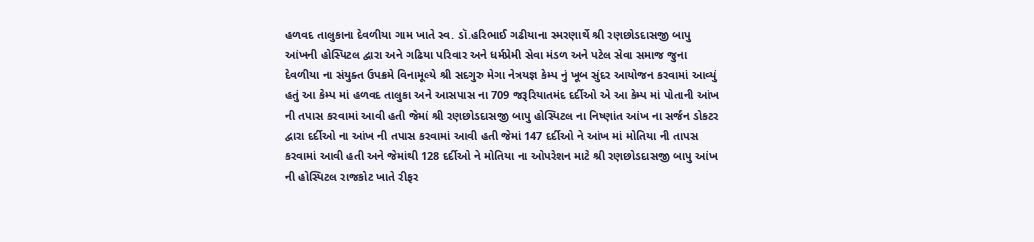હળવદ તાલુકાના દેવળીયા ગામ ખાતે સ્વ. ડૉ.હરિભાઈ ગઢીયાના સ્મરણાર્થે શ્રી રણછોડદાસજી બાપુ આંખની હોસ્પિટલ દ્વારા અને ગઢિયા પરિવાર અને ધર્મપ્રેમી સેવા મંડળ અને પટેલ સેવા સમાજ જુના દેવળીયા ના સંયુક્ત ઉપક્રમે વિનામૂલ્યે શ્રી સદગુરુ મેગા નેત્રયજ્ઞ કેમ્પ નું ખૂબ સુંદર આયોજન કરવામાં આવ્યું હતું આ કેમ્પ માં હળવદ તાલુકા અને આસપાસ ના 709 જરૂરિયાતમંદ દર્દીઓ એ આ કેમ્પ માં પોતાની આંખ ની તપાસ કરવામાં આવી હતી જેમાં શ્રી રણછોડદાસજી બાપુ હોસ્પિટલ ના નિષ્ણાંત આંખ ના સર્જન ડોકટર દ્વારા દર્દીઓ ના આંખ ની તપાસ કરવામાં આવી હતી જેમાં 147 દર્દીઓ ને આંખ માં મોતિયા ની તાપસ કરવામાં આવી હતી અને જેમાંથી 128 દર્દીઓ ને મોતિયા ના ઓપરેશન માટે શ્રી રણછોડદાસજી બાપુ આંખ ની હોસ્પિટલ રાજકોટ ખાતે રીફર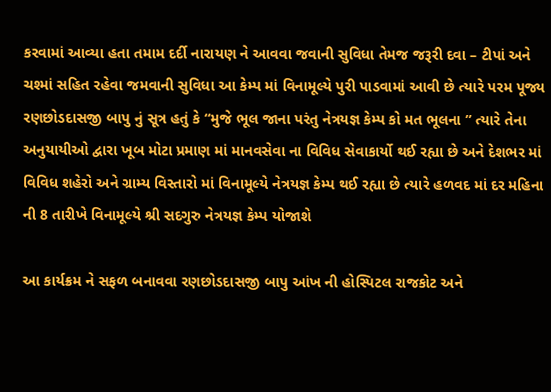કરવામાં આવ્યા હતા તમામ દર્દી નારાયણ ને આવવા જવાની સુવિધા તેમજ જરૂરી દવા – ટીપાં અને ચશ્માં સહિત રહેવા જમવાની સુવિધા આ કેમ્પ માં વિનામૂલ્યે પુરી પાડવામાં આવી છે ત્યારે પરમ પૂજ્ય રણછોડદાસજી બાપુ નું સૂત્ર હતું કે “મુજે ભૂલ જાના પરંતુ નેત્રયજ્ઞ કેમ્પ કો મત ભૂલના ” ત્યારે તેના અનુયાયીઓ દ્વારા ખૂબ મોટા પ્રમાણ માં માનવસેવા ના વિવિધ સેવાકાર્યો થઈ રહ્યા છે અને દેશભર માં વિવિધ શહેરો અને ગ્રામ્ય વિસ્તારો માં વિનામૂલ્યે નેત્રયજ્ઞ કેમ્પ થઈ રહ્યા છે ત્યારે હળવદ માં દર મહિના ની 8 તારીખે વિનામૂલ્યે શ્રી સદગુરુ નેત્રયજ્ઞ કેમ્પ યોજાશે

આ કાર્યક્રમ ને સફળ બનાવવા રણછોડદાસજી બાપુ આંખ ની હોસ્પિટલ રાજકોટ અને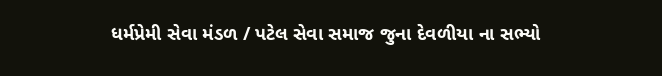ધર્મપ્રેમી સેવા મંડળ / પટેલ સેવા સમાજ જુના દેવળીયા ના સભ્યો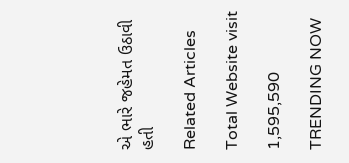એ ભારે જહેમત ઉઠાવી હતી

Related Articles

Total Website visit

1,595,590

TRENDING NOW